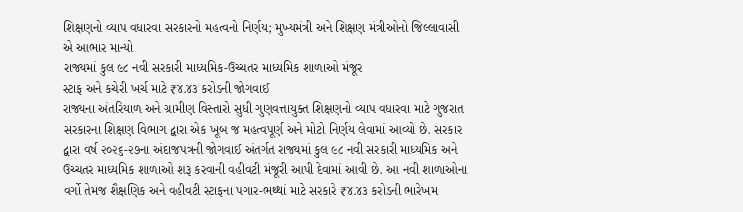શિક્ષણનો વ્યાપ વધારવા સરકારનો મહત્વનો નિર્ણય; મુખ્યમંત્રી અને શિક્ષણ મંત્રીઓનો જિલ્લાવાસી એ આભાર માન્યો
રાજ્યમાં કુલ ૯૮ નવી સરકારી માધ્યમિક-ઉચ્ચતર માધ્યમિક શાળાઓ મંજૂર
સ્ટાફ અને કચેરી ખર્ચ માટે ₹૪.૪૩ કરોડની જોગવાઈ
રાજ્યના અંતરિયાળ અને ગ્રામીણ વિસ્તારો સુધી ગુણવત્તાયુક્ત શિક્ષણનો વ્યાપ વધારવા માટે ગુજરાત સરકારના શિક્ષણ વિભાગ દ્વારા એક ખૂબ જ મહત્વપૂર્ણ અને મોટો નિર્ણય લેવામાં આવ્યો છે. સરકાર દ્વારા વર્ષ ૨૦૨૬-૨૭ના અંદાજપત્રની જોગવાઈ અંતર્ગત રાજ્યમાં કુલ ૯૮ નવી સરકારી માધ્યમિક અને ઉચ્ચતર માધ્યમિક શાળાઓ શરૂ કરવાની વહીવટી મંજૂરી આપી દેવામાં આવી છે. આ નવી શાળાઓના વર્ગો તેમજ શૈક્ષણિક અને વહીવટી સ્ટાફના પગાર-ભથ્થાં માટે સરકારે ₹૪.૪૩ કરોડની ભારેખમ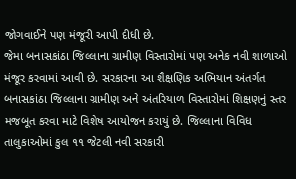જોગવાઈને પણ મંજૂરી આપી દીધી છે.
જેમા બનાસકાંઠા જિલ્લાના ગ્રામીણ વિસ્તારોમાં પણ અનેક નવી શાળાઓ મંજૂર કરવામાં આવી છે. સરકારના આ શૈક્ષણિક અભિયાન અંતર્ગત બનાસકાંઠા જિલ્લાના ગ્રામીણ અને અંતરિયાળ વિસ્તારોમાં શિક્ષણનું સ્તર મજબૂત કરવા માટે વિશેષ આયોજન કરાયું છે. જિલ્લાના વિવિધ તાલુકાઓમાં કુલ ૧૧ જેટલી નવી સરકારી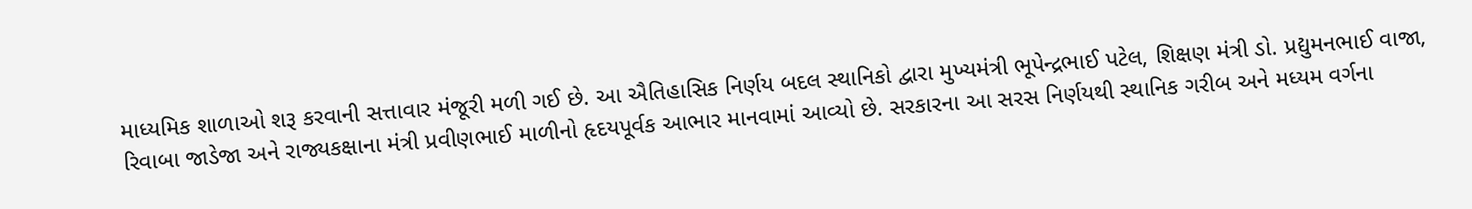માધ્યમિક શાળાઓ શરૂ કરવાની સત્તાવાર મંજૂરી મળી ગઈ છે. આ ઐતિહાસિક નિર્ણય બદલ સ્થાનિકો દ્વારા મુખ્યમંત્રી ભૂપેન્દ્રભાઈ પટેલ, શિક્ષણ મંત્રી ડો. પ્રદ્યુમનભાઈ વાજા, રિવાબા જાડેજા અને રાજ્યકક્ષાના મંત્રી પ્રવીણભાઈ માળીનો હૃદયપૂર્વક આભાર માનવામાં આવ્યો છે. સરકારના આ સરસ નિર્ણયથી સ્થાનિક ગરીબ અને મધ્યમ વર્ગના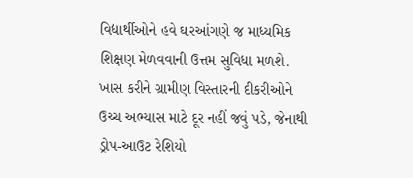વિદ્યાર્થીઓને હવે ઘરઆંગણે જ માધ્યમિક શિક્ષણ મેળવવાની ઉત્તમ સુવિધા મળશે. ખાસ કરીને ગ્રામીણ વિસ્તારની દીકરીઓને ઉચ્ચ અભ્યાસ માટે દૂર નહીં જવું પડે, જેનાથી ડ્રોપ-આઉટ રેશિયો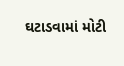ઘટાડવામાં મોટી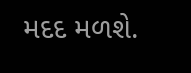મદદ મળશે.